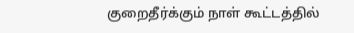குறைதீர்க்கும் நாள் கூட்டத்தில்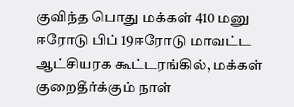குவிந்த பொது மக்கள் 410 மனு
ஈரோடு பிப் 19ஈரோடு மாவட்ட ஆட்சியரக கூட்டரங்கில், மக்கள் குறைதீர்க்கும் நாள்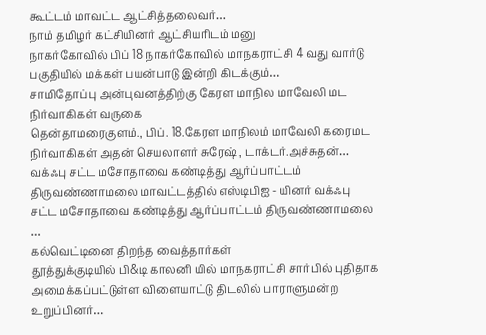கூட்டம் மாவட்ட ஆட்சித்தலைவர்…
நாம் தமிழர் கட்சியினர் ஆட்சியரிடம் மனு
நாகர்கோவில் பிப் 18 நாகர்கோவில் மாநகராட்சி 4 வது வார்டு பகுதியில் மக்கள் பயன்பாடு இன்றி கிடக்கும்…
சாமிதோப்பு அன்புவனத்திற்கு கேரள மாநில மாவேலி மட நிர்வாகிகள் வருகை
தென்தாமரைகுளம்., பிப். 18.கேரள மாநிலம் மாவேலி கரைமட நிர்வாகிகள் அதன் செயலாளர் சுரேஷ் , டாக்டர்.அச்சுதன்…
வக்ஃபு சட்ட மசோதாவை கண்டித்து ஆர்ப்பாட்டம்
திருவண்ணாமலை மாவட்டத்தில் எஸ்டிபிஐ - யினர் வக்ஃபு சட்ட மசோதாவை கண்டித்து ஆர்ப்பாட்டம் திருவண்ணாமலை …
கல்வெட்டினை திறந்த வைத்தார்கள்
தூத்துக்குடியில் பி&டி காலனி யில் மாநகராட்சி சார்பில் புதிதாக அமைக்கப்பட்டுள்ள விளையாட்டு திடலில் பாராளுமன்ற உறுப்பினர்…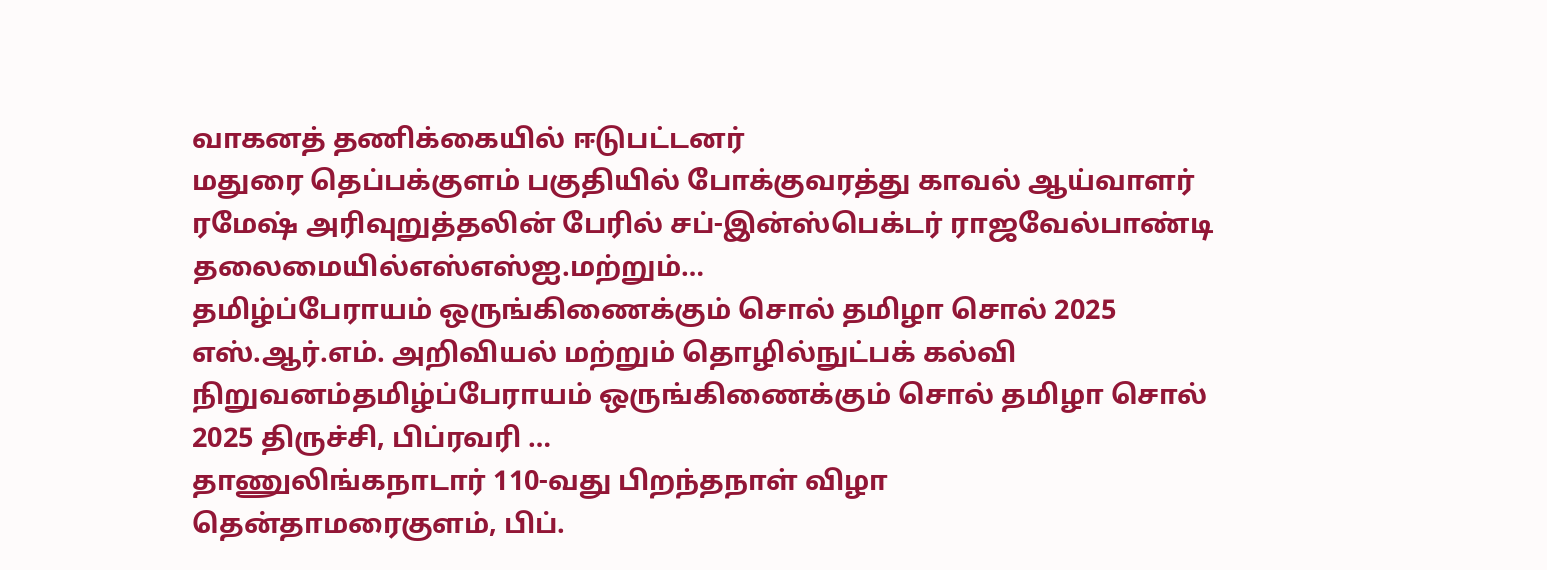வாகனத் தணிக்கையில் ஈடுபட்டனர்
மதுரை தெப்பக்குளம் பகுதியில் போக்குவரத்து காவல் ஆய்வாளர் ரமேஷ் அரிவுறுத்தலின் பேரில் சப்-இன்ஸ்பெக்டர் ராஜவேல்பாண்டி தலைமையில்எஸ்எஸ்ஐ.மற்றும்…
தமிழ்ப்பேராயம் ஒருங்கிணைக்கும் சொல் தமிழா சொல் 2025
எஸ்.ஆர்.எம். அறிவியல் மற்றும் தொழில்நுட்பக் கல்வி நிறுவனம்தமிழ்ப்பேராயம் ஒருங்கிணைக்கும் சொல் தமிழா சொல் 2025 திருச்சி, பிப்ரவரி …
தாணுலிங்கநாடார் 110-வது பிறந்தநாள் விழா
தென்தாமரைகுளம், பிப்.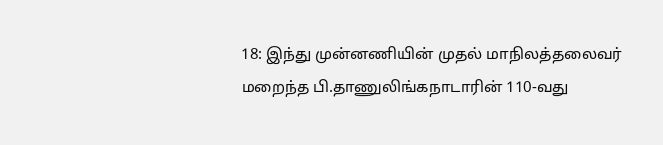18: இந்து முன்னணியின் முதல் மாநிலத்தலைவர் மறைந்த பி.தாணுலிங்கநாடாரின் 110-வது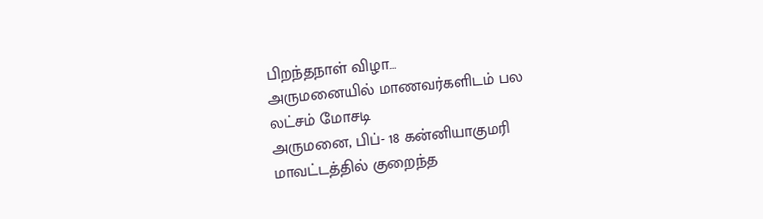பிறந்தநாள் விழா…
அருமனையில் மாணவர்களிடம் பல லட்சம் மோசடி
அருமனை, பிப்- 18 கன்னியாகுமரி மாவட்டத்தில் குறைந்த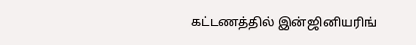கட்டணத்தில் இன்ஜினியரிங்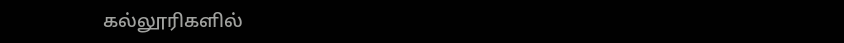கல்லூரிகளில்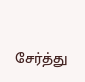சேர்த்து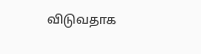விடுவதாக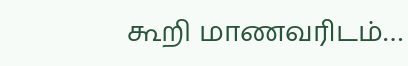கூறி மாணவரிடம்…